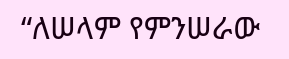“ለሠላም የምንሠራው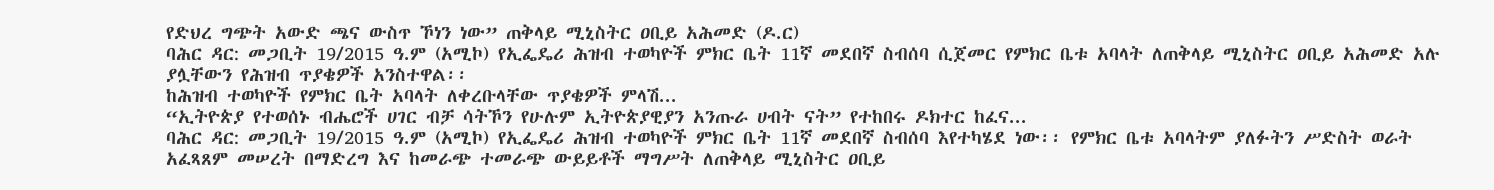የድህረ ግጭት አውድ ጫና ውስጥ ኾነን ነው” ጠቅላይ ሚኒስትር ዐቢይ አሕመድ (ዶ.ር)
ባሕር ዳር: መጋቢት 19/2015 ዓ.ም (አሚኮ) የኢፌዴሪ ሕዝብ ተወካዮች ምክር ቤት 11ኛ መደበኛ ስብሰባ ሲጀመር የምክር ቤቱ አባላት ለጠቅላይ ሚኒስትር ዐቢይ አሕመድ አሉ ያሏቸውን የሕዝብ ጥያቄዎች አንስተዋል፡፡
ከሕዝብ ተወካዮች የምክር ቤት አባላት ለቀረቡላቸው ጥያቄዎች ምላሽ...
“ኢትዮጵያ የተወሰኑ ብሔሮች ሀገር ብቻ ሳትኾን የሁሉም ኢትዮጵያዊያን አንጡራ ሀብት ናት” የተከበሩ ዶክተር ከፈና...
ባሕር ዳር: መጋቢት 19/2015 ዓ.ም (አሚኮ) የኢፌዴሪ ሕዝብ ተወካዮች ምክር ቤት 11ኛ መደበኛ ስብሰባ እየተካሄደ ነው፡፡ የምክር ቤቱ አባላትም ያለፉትን ሥድስት ወራት አፈጻጸም መሠረት በማድረግ እና ከመራጭ ተመራጭ ውይይቶች ማግሥት ለጠቅላይ ሚኒስትር ዐቢይ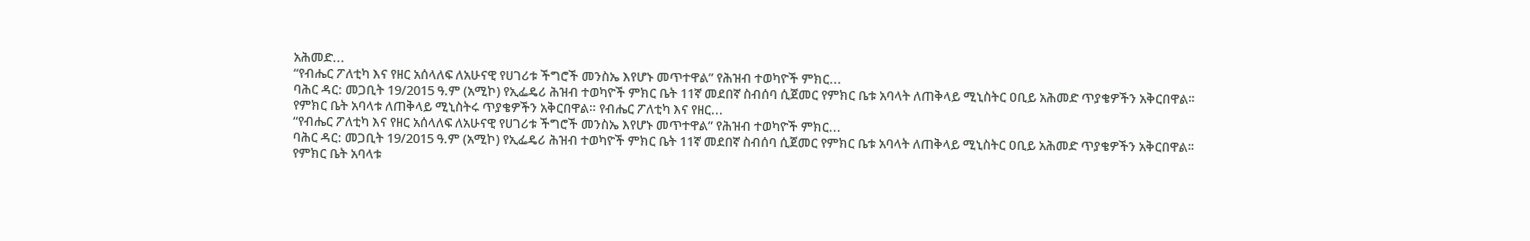አሕመድ...
“የብሔር ፖለቲካ እና የዘር አሰላለፍ ለአሁናዊ የሀገሪቱ ችግሮች መንስኤ እየሆኑ መጥተዋል” የሕዝብ ተወካዮች ምክር...
ባሕር ዳር: መጋቢት 19/2015 ዓ.ም (አሚኮ) የኢፌዴሪ ሕዝብ ተወካዮች ምክር ቤት 11ኛ መደበኛ ስብሰባ ሲጀመር የምክር ቤቱ አባላት ለጠቅላይ ሚኒስትር ዐቢይ አሕመድ ጥያቄዎችን አቅርበዋል፡፡
የምክር ቤት አባላቱ ለጠቅላይ ሚኒስትሩ ጥያቄዎችን አቅርበዋል። የብሔር ፖለቲካ እና የዘር...
“የብሔር ፖለቲካ እና የዘር አሰላለፍ ለአሁናዊ የሀገሪቱ ችግሮች መንስኤ እየሆኑ መጥተዋል” የሕዝብ ተወካዮች ምክር...
ባሕር ዳር: መጋቢት 19/2015 ዓ.ም (አሚኮ) የኢፌዴሪ ሕዝብ ተወካዮች ምክር ቤት 11ኛ መደበኛ ስብሰባ ሲጀመር የምክር ቤቱ አባላት ለጠቅላይ ሚኒስትር ዐቢይ አሕመድ ጥያቄዎችን አቅርበዋል፡፡
የምክር ቤት አባላቱ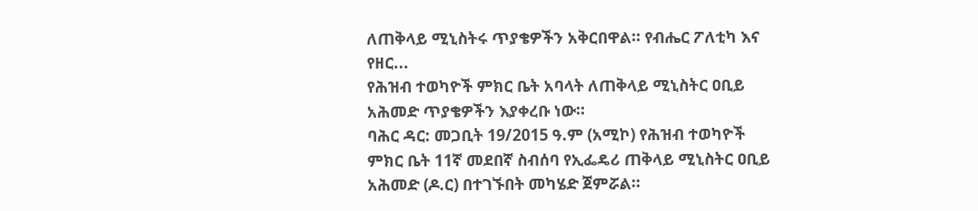ለጠቅላይ ሚኒስትሩ ጥያቄዎችን አቅርበዋል። የብሔር ፖለቲካ እና የዘር...
የሕዝብ ተወካዮች ምክር ቤት አባላት ለጠቅላይ ሚኒስትር ዐቢይ አሕመድ ጥያቄዎችን እያቀረቡ ነው።
ባሕር ዳር: መጋቢት 19/2015 ዓ.ም (አሚኮ) የሕዝብ ተወካዮች ምክር ቤት 11ኛ መደበኛ ስብሰባ የኢፌዴሪ ጠቅላይ ሚኒስትር ዐቢይ አሕመድ (ዶ.ር) በተገኙበት መካሄድ ጀምሯል።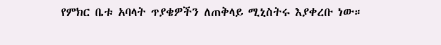የምክር ቤቱ አባላት ጥያቄዎችን ለጠቅላይ ሚኒስትሩ እያቀረቡ ነው።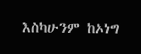እስካሁንም ከኦነግ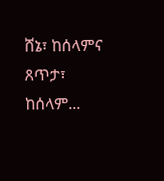ሸኔ፣ ከሰላምና ጸጥታ፣ ከሰላም...